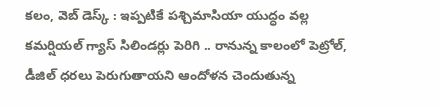కలం, వెబ్ డెస్క్ : ఇప్పటికే పశ్చిమాసియా యుద్ధం వల్ల కమర్షియల్ గ్యాస్ సిలిండర్లు పెరిగి .. రానున్న కాలంలో పెట్రోల్, డీజిల్ ధరలు పెరుగుతాయని ఆందోళన చెందుతున్న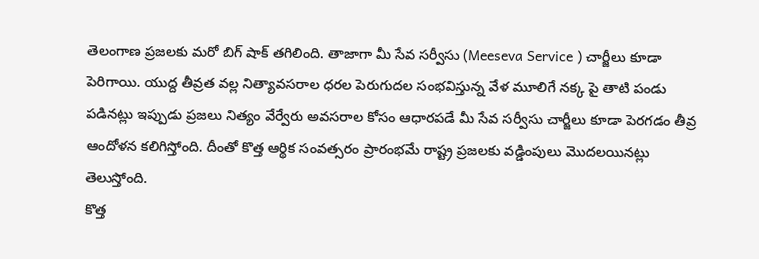తెలంగాణ ప్రజలకు మరో బిగ్ షాక్ తగిలింది. తాజాగా మీ సేవ సర్వీసు (Meeseva Service ) చార్జీలు కూడా పెరిగాయి. యుద్ద తీవ్రత వల్ల నిత్యావసరాల ధరల పెరుగుదల సంభవిస్తున్న వేళ మూలిగే నక్క పై తాటి పండు పడినట్లు ఇప్పుడు ప్రజలు నిత్యం వేర్వేరు అవసరాల కోసం ఆధారపడే మీ సేవ సర్వీసు చార్జీలు కూడా పెరగడం తీవ్ర ఆందోళన కలిగిస్తోంది. దీంతో కొత్త ఆర్థిక సంవత్సరం ప్రారంభమే రాష్ట్ర ప్రజలకు వడ్డింపులు మొదలయినట్లు తెలుస్తోంది.
కొత్త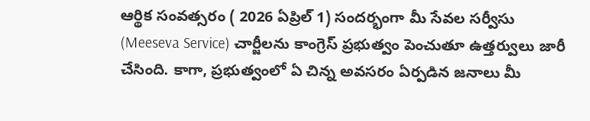ఆర్థిక సంవత్సరం ( 2026 ఏప్రిల్ 1) సందర్భంగా మీ సేవల సర్వీసు (Meeseva Service) చార్జీలను కాంగ్రెస్ ప్రభుత్వం పెంచుతూ ఉత్తర్వులు జారీ చేసింది. కాగా, ప్రభుత్వంలో ఏ చిన్న అవసరం ఏర్పడిన జనాలు మీ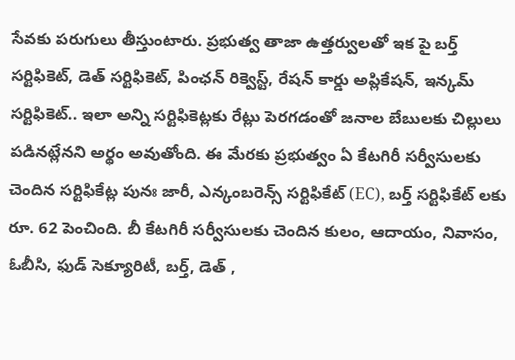సేవకు పరుగులు తీస్తుంటారు. ప్రభుత్వ తాజా ఉత్తర్వులతో ఇక పై బర్త్ సర్టిఫికెట్, డెత్ సర్టిఫికెట్, పింఛన్ రిక్వెస్ట్, రేషన్ కార్డు అప్లికేషన్, ఇన్కమ్ సర్టిఫికెట్.. ఇలా అన్ని సర్టిఫికెట్లకు రేట్లు పెరగడంతో జనాల బేబులకు చిల్లులు పడినట్లేనని అర్థం అవుతోంది. ఈ మేరకు ప్రభుత్వం ఏ కేటగిరీ సర్వీసులకు చెందిన సర్టిఫికేట్ల పునః జారీ, ఎన్కంబరెన్స్ సర్టిఫికేట్ (EC), బర్త్ సర్టిఫికేట్ లకు రూ. 62 పెంచింది. బీ కేటగిరీ సర్వీసులకు చెందిన కులం, ఆదాయం, నివాసం, ఓబీసి, ఫుడ్ సెక్యూరిటీ, బర్త్, డెత్ ,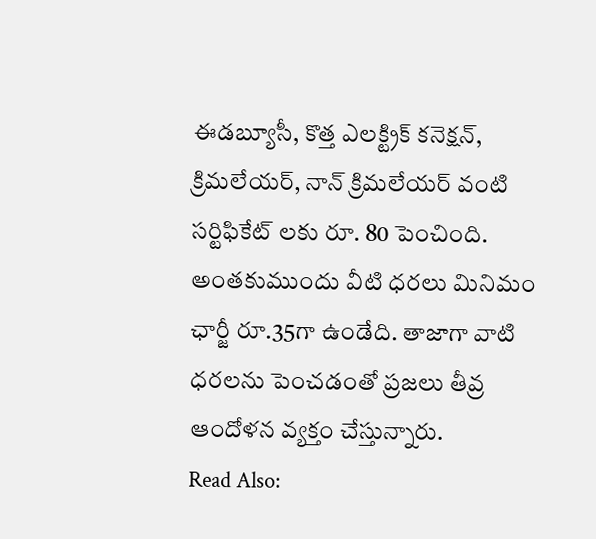ఈడబ్యూసీ, కొత్త ఎలక్ట్రిక్ కనెక్షన్, క్రిమలేయర్, నాన్ క్రిమలేయర్ వంటి సర్టిఫికేట్ లకు రూ. 80 పెంచింది. అంతకుముందు వీటి ధరలు మినిమం ఛార్జీ రూ.35గా ఉండేది. తాజాగా వాటి ధరలను పెంచడంతో ప్రజలు తీవ్ర ఆందోళన వ్యక్తం చేస్తున్నారు.
Read Also: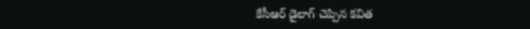కేసీఆర్ డైలాగ్ చెప్పిన కవిత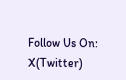Follow Us On: X(Twitter)